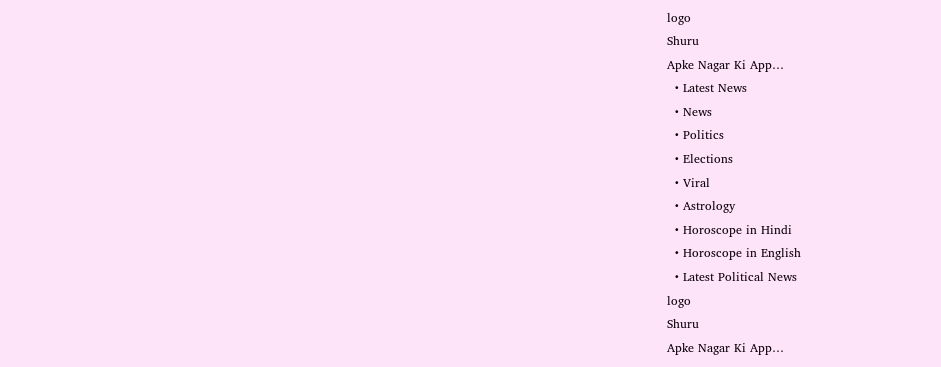logo
Shuru
Apke Nagar Ki App…
  • Latest News
  • News
  • Politics
  • Elections
  • Viral
  • Astrology
  • Horoscope in Hindi
  • Horoscope in English
  • Latest Political News
logo
Shuru
Apke Nagar Ki App…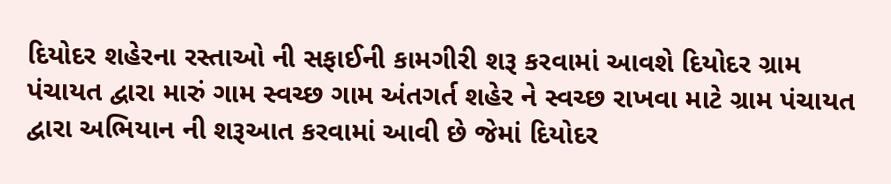દિયોદર શહેરના રસ્તાઓ ની સફાઈની કામગીરી શરૂ કરવામાં આવશે દિયોદર ગ્રામ પંચાયત દ્વારા મારું ગામ સ્વચ્છ ગામ અંતગર્ત શહેર ને સ્વચ્છ રાખવા માટે ગ્રામ પંચાયત દ્વારા અભિયાન ની શરૂઆત કરવામાં આવી છે જેમાં દિયોદર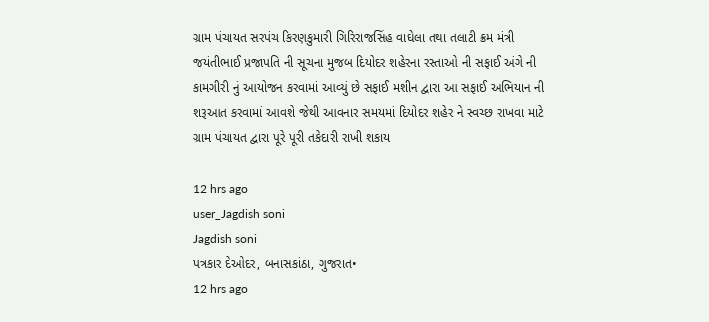ગ્રામ પંચાયત સરપંચ કિરણકુમારી ગિરિરાજસિંહ વાઘેલા તથા તલાટી ક્રમ મંત્રી જયંતીભાઈ પ્રજાપતિ ની સૂચના મુજબ દિયોદર શહેરના રસ્તાઓ ની સફાઈ અંગે ની કામગીરી નું આયોજન કરવામાં આવ્યું છે સફાઈ મશીન દ્વારા આ સફાઈ અભિયાન ની શરૂઆત કરવામાં આવશે જેથી આવનાર સમયમાં દિયોદર શહેર ને સ્વચ્છ રાખવા માટે ગ્રામ પંચાયત દ્વારા પૂરે પૂરી તકેદારી રાખી શકાય

12 hrs ago
user_Jagdish soni
Jagdish soni
પત્રકાર દેઓદર, બનાસકાંઠા, ગુજરાત•
12 hrs ago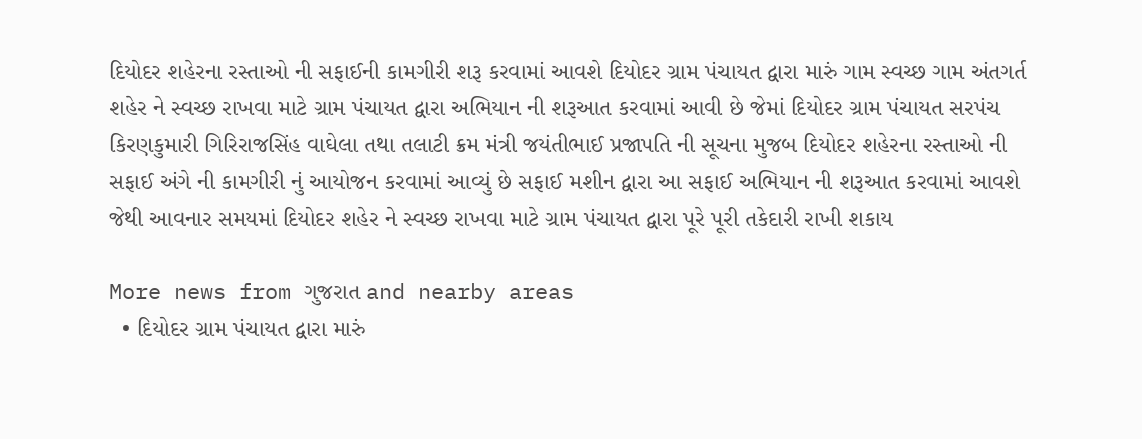દિયોદર શહેરના રસ્તાઓ ની સફાઈની કામગીરી શરૂ કરવામાં આવશે દિયોદર ગ્રામ પંચાયત દ્વારા મારું ગામ સ્વચ્છ ગામ અંતગર્ત શહેર ને સ્વચ્છ રાખવા માટે ગ્રામ પંચાયત દ્વારા અભિયાન ની શરૂઆત કરવામાં આવી છે જેમાં દિયોદર ગ્રામ પંચાયત સરપંચ કિરણકુમારી ગિરિરાજસિંહ વાઘેલા તથા તલાટી ક્રમ મંત્રી જયંતીભાઈ પ્રજાપતિ ની સૂચના મુજબ દિયોદર શહેરના રસ્તાઓ ની સફાઈ અંગે ની કામગીરી નું આયોજન કરવામાં આવ્યું છે સફાઈ મશીન દ્વારા આ સફાઈ અભિયાન ની શરૂઆત કરવામાં આવશે જેથી આવનાર સમયમાં દિયોદર શહેર ને સ્વચ્છ રાખવા માટે ગ્રામ પંચાયત દ્વારા પૂરે પૂરી તકેદારી રાખી શકાય

More news from ગુજરાત and nearby areas
  • દિયોદર ગ્રામ પંચાયત દ્વારા મારું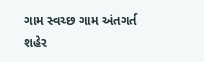ગામ સ્વચ્છ ગામ અંતગર્ત શહેર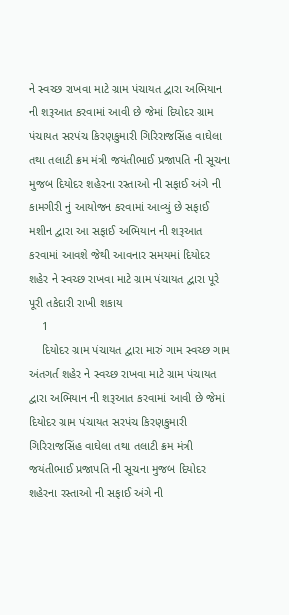ને સ્વચ્છ રાખવા માટે ગ્રામ પંચાયત દ્વારા અભિયાન ની શરૂઆત કરવામાં આવી છે જેમાં દિયોદર ગ્રામ પંચાયત સરપંચ કિરણકુમારી ગિરિરાજસિંહ વાઘેલા તથા તલાટી ક્રમ મંત્રી જયંતીભાઈ પ્રજાપતિ ની સૂચના મુજબ દિયોદર શહેરના રસ્તાઓ ની સફાઈ અંગે ની કામગીરી નું આયોજન કરવામાં આવ્યું છે સફાઈ મશીન દ્વારા આ સફાઈ અભિયાન ની શરૂઆત કરવામાં આવશે જેથી આવનાર સમયમાં દિયોદર શહેર ને સ્વચ્છ રાખવા માટે ગ્રામ પંચાયત દ્વારા પૂરે પૂરી તકેદારી રાખી શકાય
    1
    દિયોદર ગ્રામ પંચાયત દ્વારા મારું ગામ સ્વચ્છ ગામ અંતગર્ત શહેર ને સ્વચ્છ રાખવા માટે ગ્રામ પંચાયત દ્વારા અભિયાન ની શરૂઆત કરવામાં આવી છે જેમાં દિયોદર ગ્રામ પંચાયત સરપંચ કિરણકુમારી ગિરિરાજસિંહ વાઘેલા તથા તલાટી ક્રમ મંત્રી જયંતીભાઈ પ્રજાપતિ ની સૂચના મુજબ દિયોદર શહેરના રસ્તાઓ ની સફાઈ અંગે ની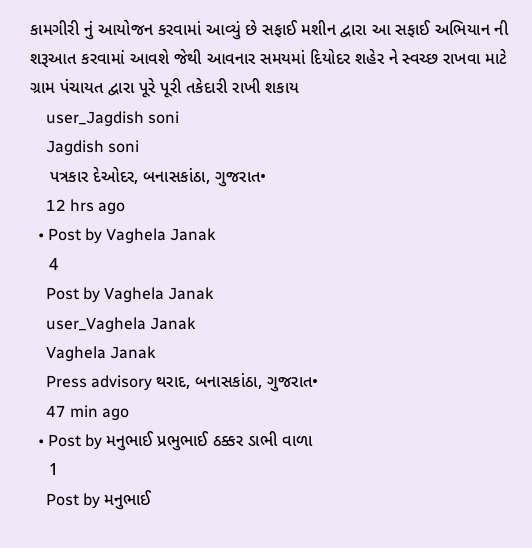કામગીરી નું આયોજન કરવામાં આવ્યું છે સફાઈ મશીન દ્વારા આ સફાઈ અભિયાન ની શરૂઆત કરવામાં આવશે જેથી આવનાર સમયમાં દિયોદર શહેર ને સ્વચ્છ રાખવા માટે ગ્રામ પંચાયત દ્વારા પૂરે પૂરી તકેદારી રાખી શકાય
    user_Jagdish soni
    Jagdish soni
    પત્રકાર દેઓદર, બનાસકાંઠા, ગુજરાત•
    12 hrs ago
  • Post by Vaghela Janak
    4
    Post by Vaghela Janak
    user_Vaghela Janak
    Vaghela Janak
    Press advisory થરાદ, બનાસકાંઠા, ગુજરાત•
    47 min ago
  • Post by મનુભાઈ પ્રભુભાઈ ઠક્કર ડાભી વાળા
    1
    Post by મનુભાઈ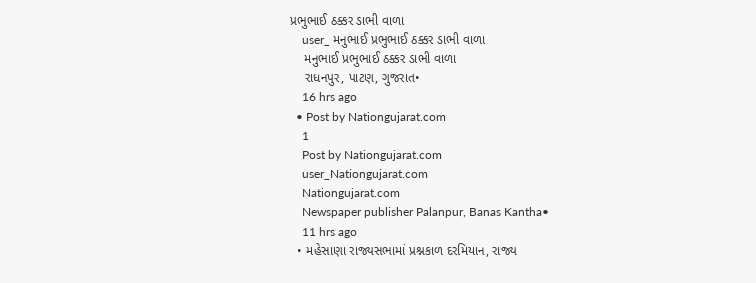પ્રભુભાઈ ઠક્કર ડાભી વાળા
    user_ મનુભાઈ પ્રભુભાઈ ઠક્કર ડાભી વાળા
    મનુભાઈ પ્રભુભાઈ ઠક્કર ડાભી વાળા
    રાધનપુર, પાટણ, ગુજરાત•
    16 hrs ago
  • Post by Nationgujarat.com
    1
    Post by Nationgujarat.com
    user_Nationgujarat.com
    Nationgujarat.com
    Newspaper publisher Palanpur, Banas Kantha•
    11 hrs ago
  • મહેસાણા રાજ્યસભામાં પ્રશ્નકાળ દરમિયાન, રાજ્ય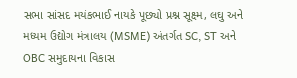સભા સાંસદ મયંકભાઈ નાયકે પૂછ્યો પ્રશ્ન સૂક્ષ્મ, લઘુ અને મધ્યમ ઉદ્યોગ મંત્રાલય (MSME) અંતર્ગત SC, ST અને OBC સમુદાયના વિકાસ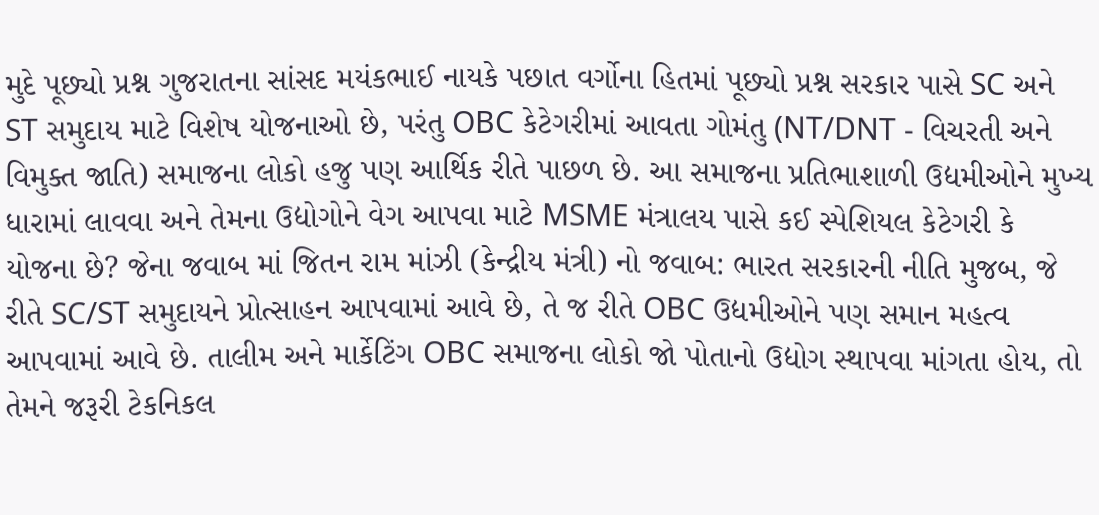મુદે પૂછ્યો પ્રશ્ન ગુજરાતના સાંસદ મયંકભાઈ નાયકે પછાત વર્ગોના હિતમાં પૂછ્યો પ્રશ્ન સરકાર પાસે SC અને ST સમુદાય માટે વિશેષ યોજનાઓ છે, પરંતુ OBC કેટેગરીમાં આવતા ગોમંતુ (NT/DNT - વિચરતી અને વિમુક્ત જાતિ) સમાજના લોકો હજુ પણ આર્થિક રીતે પાછળ છે. આ સમાજના પ્રતિભાશાળી ઉદ્યમીઓને મુખ્ય ધારામાં લાવવા અને તેમના ઉદ્યોગોને વેગ આપવા માટે MSME મંત્રાલય પાસે કઈ સ્પેશિયલ કેટેગરી કે યોજના છે? જેના જવાબ માં જિતન રામ માંઝી (કેન્દ્રીય મંત્રી) નો જવાબ: ભારત સરકારની નીતિ મુજબ, જે રીતે SC/ST સમુદાયને પ્રોત્સાહન આપવામાં આવે છે, તે જ રીતે OBC ઉદ્યમીઓને પણ સમાન મહત્વ આપવામાં આવે છે. તાલીમ અને માર્કેટિંગ OBC સમાજના લોકો જો પોતાનો ઉદ્યોગ સ્થાપવા માંગતા હોય, તો તેમને જરૂરી ટેકનિકલ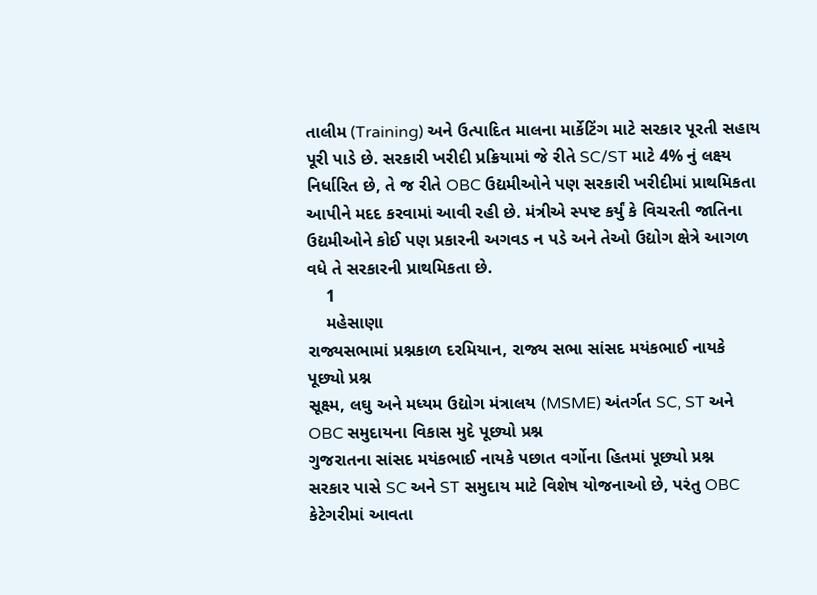તાલીમ (Training) અને ઉત્પાદિત માલના માર્કેટિંગ માટે સરકાર પૂરતી સહાય પૂરી પાડે છે. સરકારી ખરીદી પ્રક્રિયામાં જે રીતે SC/ST માટે 4% નું લક્ષ્ય નિર્ધારિત છે, તે જ રીતે OBC ઉદ્યમીઓને પણ સરકારી ખરીદીમાં પ્રાથમિકતા આપીને મદદ કરવામાં આવી રહી છે. મંત્રીએ સ્પષ્ટ કર્યું કે વિચરતી જાતિના ઉદ્યમીઓને કોઈ પણ પ્રકારની અગવડ ન પડે અને તેઓ ઉદ્યોગ ક્ષેત્રે આગળ વધે તે સરકારની પ્રાથમિકતા છે.
    1
    મહેસાણા
રાજ્યસભામાં પ્રશ્નકાળ દરમિયાન, રાજ્ય સભા સાંસદ મયંકભાઈ નાયકે પૂછ્યો પ્રશ્ન
સૂક્ષ્મ, લઘુ અને મધ્યમ ઉદ્યોગ મંત્રાલય (MSME) અંતર્ગત SC, ST અને OBC સમુદાયના વિકાસ મુદે પૂછ્યો પ્રશ્ન
ગુજરાતના સાંસદ મયંકભાઈ નાયકે પછાત વર્ગોના હિતમાં પૂછ્યો પ્રશ્ન
સરકાર પાસે SC અને ST સમુદાય માટે વિશેષ યોજનાઓ છે, પરંતુ OBC કેટેગરીમાં આવતા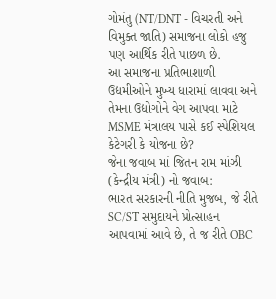ગોમંતુ (NT/DNT - વિચરતી અને વિમુક્ત જાતિ) સમાજના લોકો હજુ પણ આર્થિક રીતે પાછળ છે.
આ સમાજના પ્રતિભાશાળી ઉદ્યમીઓને મુખ્ય ધારામાં લાવવા અને તેમના ઉદ્યોગોને વેગ આપવા માટે MSME મંત્રાલય પાસે કઈ સ્પેશિયલ કેટેગરી કે યોજના છે?
જેના જવાબ માં જિતન રામ માંઝી (કેન્દ્રીય મંત્રી) નો જવાબ:
ભારત સરકારની નીતિ મુજબ, જે રીતે SC/ST સમુદાયને પ્રોત્સાહન આપવામાં આવે છે, તે જ રીતે OBC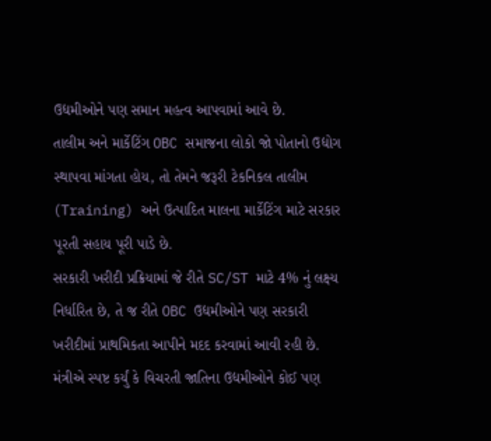ઉદ્યમીઓને પણ સમાન મહત્વ આપવામાં આવે છે.
તાલીમ અને માર્કેટિંગ OBC સમાજના લોકો જો પોતાનો ઉદ્યોગ સ્થાપવા માંગતા હોય, તો તેમને જરૂરી ટેકનિકલ તાલીમ (Training) અને ઉત્પાદિત માલના માર્કેટિંગ માટે સરકાર પૂરતી સહાય પૂરી પાડે છે.
સરકારી ખરીદી પ્રક્રિયામાં જે રીતે SC/ST માટે 4% નું લક્ષ્ય નિર્ધારિત છે, તે જ રીતે OBC ઉદ્યમીઓને પણ સરકારી ખરીદીમાં પ્રાથમિકતા આપીને મદદ કરવામાં આવી રહી છે.
મંત્રીએ સ્પષ્ટ કર્યું કે વિચરતી જાતિના ઉદ્યમીઓને કોઈ પણ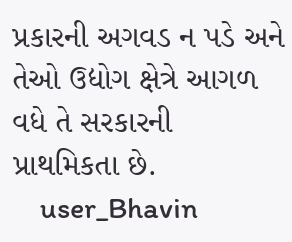પ્રકારની અગવડ ન પડે અને તેઓ ઉદ્યોગ ક્ષેત્રે આગળ વધે તે સરકારની પ્રાથમિકતા છે.
    user_Bhavin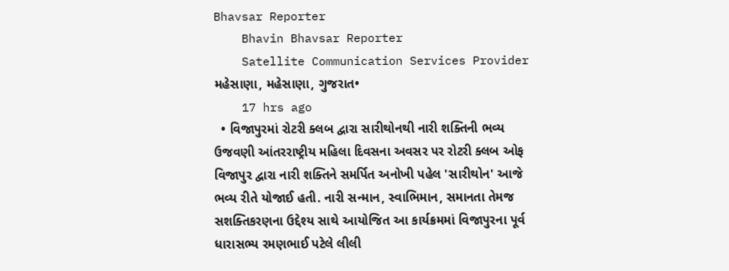Bhavsar Reporter
    Bhavin Bhavsar Reporter
    Satellite Communication Services Provider મહેસાણા, મહેસાણા, ગુજરાત•
    17 hrs ago
  • વિજાપુરમાં રોટરી ક્લબ દ્વારા સારીથોનથી નારી શક્તિની ભવ્ય ઉજવણી આંતરરાષ્ટ્રીય મહિલા દિવસના અવસર પર રોટરી ક્લબ ઓફ વિજાપુર દ્વારા નારી શક્તિને સમર્પિત અનોખી પહેલ 'સારીથોન' આજે ભવ્ય રીતે યોજાઈ હતી. નારી સન્માન, સ્વાભિમાન, સમાનતા તેમજ સશક્તિકરણના ઉદ્દેશ્ય સાથે આયોજિત આ કાર્યક્રમમાં વિજાપુરના પૂર્વ ધારાસભ્ય રમણભાઈ પટેલે લીલી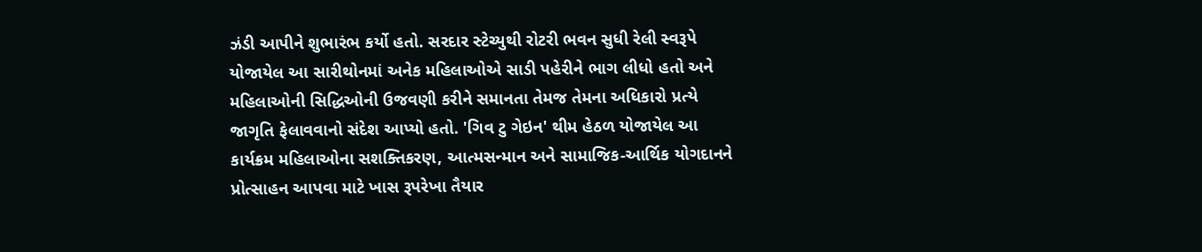ઝંડી આપીને શુભારંભ કર્યો હતો. સરદાર સ્ટેચ્યુથી રોટરી ભવન સુધી રેલી સ્વરૂપે યોજાયેલ આ સારીથોનમાં અનેક મહિલાઓએ સાડી પહેરીને ભાગ લીધો હતો અને મહિલાઓની સિદ્ધિઓની ઉજવણી કરીને સમાનતા તેમજ તેમના અધિકારો પ્રત્યે જાગૃતિ ફેલાવવાનો સંદેશ આપ્યો હતો. 'ગિવ ટુ ગેઇન' થીમ હેઠળ યોજાયેલ આ કાર્યક્રમ મહિલાઓના સશક્તિકરણ, આત્મસન્માન અને સામાજિક-આર્થિક યોગદાનને પ્રોત્સાહન આપવા માટે ખાસ રૂપરેખા તૈયાર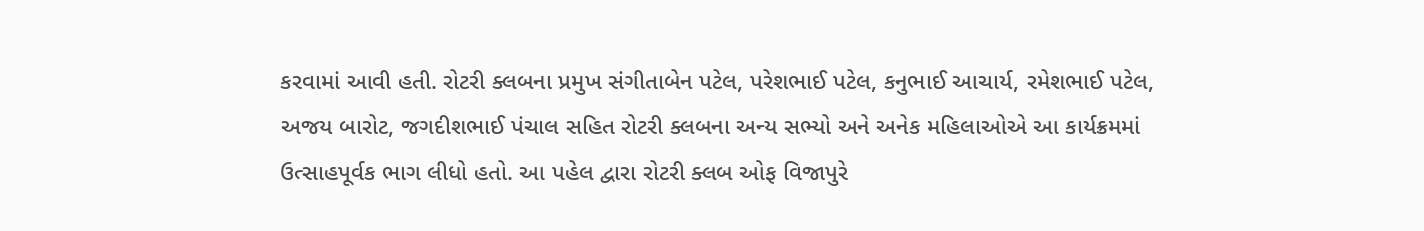કરવામાં આવી હતી. રોટરી ક્લબના પ્રમુખ સંગીતાબેન પટેલ, પરેશભાઈ પટેલ, કનુભાઈ આચાર્ય, રમેશભાઈ પટેલ, અજય બારોટ, જગદીશભાઈ પંચાલ સહિત રોટરી ક્લબના અન્ય સભ્યો અને અનેક મહિલાઓએ આ કાર્યક્રમમાં ઉત્સાહપૂર્વક ભાગ લીધો હતો. આ પહેલ દ્વારા રોટરી ક્લબ ઓફ વિજાપુરે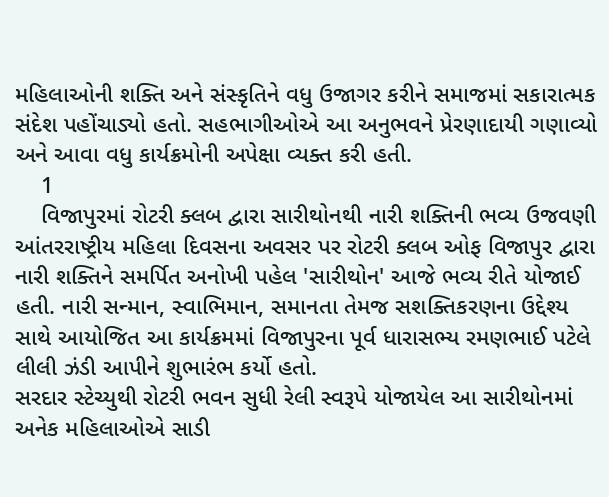મહિલાઓની શક્તિ અને સંસ્કૃતિને વધુ ઉજાગર કરીને સમાજમાં સકારાત્મક સંદેશ પહોંચાડ્યો હતો. સહભાગીઓએ આ અનુભવને પ્રેરણાદાયી ગણાવ્યો અને આવા વધુ કાર્યક્રમોની અપેક્ષા વ્યક્ત કરી હતી.
    1
    વિજાપુરમાં રોટરી ક્લબ દ્વારા સારીથોનથી નારી શક્તિની ભવ્ય ઉજવણી
આંતરરાષ્ટ્રીય મહિલા દિવસના અવસર પર રોટરી ક્લબ ઓફ વિજાપુર દ્વારા નારી શક્તિને સમર્પિત અનોખી પહેલ 'સારીથોન' આજે ભવ્ય રીતે યોજાઈ હતી. નારી સન્માન, સ્વાભિમાન, સમાનતા તેમજ સશક્તિકરણના ઉદ્દેશ્ય સાથે આયોજિત આ કાર્યક્રમમાં વિજાપુરના પૂર્વ ધારાસભ્ય રમણભાઈ પટેલે લીલી ઝંડી આપીને શુભારંભ કર્યો હતો.
સરદાર સ્ટેચ્યુથી રોટરી ભવન સુધી રેલી સ્વરૂપે યોજાયેલ આ સારીથોનમાં અનેક મહિલાઓએ સાડી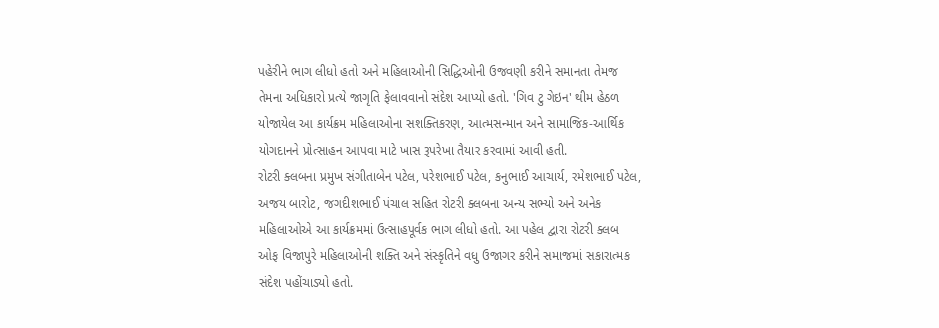પહેરીને ભાગ લીધો હતો અને મહિલાઓની સિદ્ધિઓની ઉજવણી કરીને સમાનતા તેમજ તેમના અધિકારો પ્રત્યે જાગૃતિ ફેલાવવાનો સંદેશ આપ્યો હતો. 'ગિવ ટુ ગેઇન' થીમ હેઠળ યોજાયેલ આ કાર્યક્રમ મહિલાઓના સશક્તિકરણ, આત્મસન્માન અને સામાજિક-આર્થિક યોગદાનને પ્રોત્સાહન આપવા માટે ખાસ રૂપરેખા તૈયાર કરવામાં આવી હતી.
રોટરી ક્લબના પ્રમુખ સંગીતાબેન પટેલ, પરેશભાઈ પટેલ, કનુભાઈ આચાર્ય, રમેશભાઈ પટેલ, અજય બારોટ, જગદીશભાઈ પંચાલ સહિત રોટરી ક્લબના અન્ય સભ્યો અને અનેક મહિલાઓએ આ કાર્યક્રમમાં ઉત્સાહપૂર્વક ભાગ લીધો હતો. આ પહેલ દ્વારા રોટરી ક્લબ ઓફ વિજાપુરે મહિલાઓની શક્તિ અને સંસ્કૃતિને વધુ ઉજાગર કરીને સમાજમાં સકારાત્મક સંદેશ પહોંચાડ્યો હતો.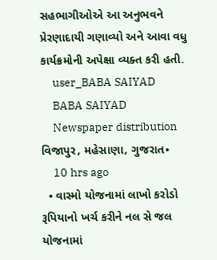સહભાગીઓએ આ અનુભવને પ્રેરણાદાયી ગણાવ્યો અને આવા વધુ કાર્યક્રમોની અપેક્ષા વ્યક્ત કરી હતી.
    user_BABA SAIYAD
    BABA SAIYAD
    Newspaper distribution વિજાપુર, મહેસાણા, ગુજરાત•
    10 hrs ago
  • વાસ્મો યોજનામાં લાખો કરોડો રૂપિયાનો ખર્ચ કરીને નલ સે જલ યોજનામાં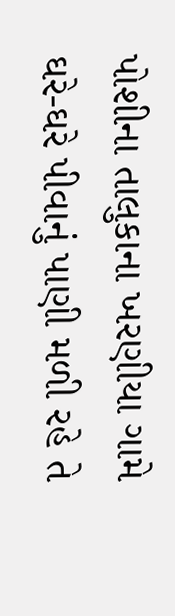પોશીના તાલુકાના ખરણીયા ગામે ઘરે-ઘરે પીવાનું પાણી મળી રહે તે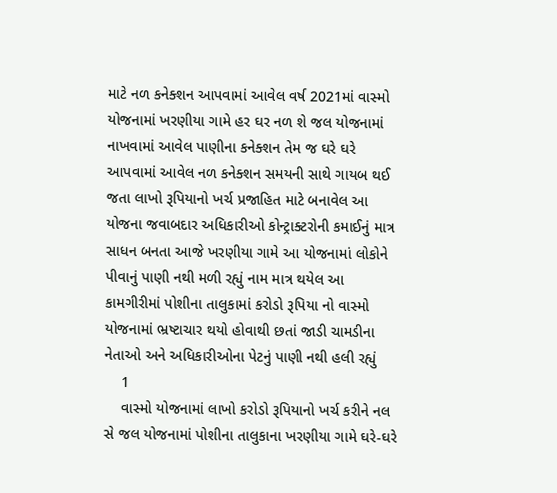માટે નળ કનેક્શન આપવામાં આવેલ વર્ષ 2021માં વાસ્મો યોજનામાં ખરણીયા ગામે હર ઘર નળ શે જલ યોજનામાં નાખવામાં આવેલ પાણીના કનેક્શન તેમ જ ઘરે ઘરે આપવામાં આવેલ નળ કનેક્શન સમયની સાથે ગાયબ થઈ જતા લાખો રૂપિયાનો ખર્ચ પ્રજાહિત માટે બનાવેલ આ યોજના જવાબદાર અધિકારીઓ કોન્ટ્રાક્ટરોની કમાઈનું માત્ર સાધન બનતા આજે ખરણીયા ગામે આ યોજનામાં લોકોને પીવાનું પાણી નથી મળી રહ્યું નામ માત્ર થયેલ આ કામગીરીમાં પોશીના તાલુકામાં કરોડો રૂપિયા નો વાસ્મો યોજનામાં ભ્રષ્ટાચાર થયો હોવાથી છતાં જાડી ચામડીના નેતાઓ અને અધિકારીઓના પેટનું પાણી નથી હલી રહ્યું
    1
    વાસ્મો યોજનામાં લાખો કરોડો રૂપિયાનો ખર્ચ કરીને નલ સે જલ યોજનામાં પોશીના તાલુકાના ખરણીયા ગામે ઘરે-ઘરે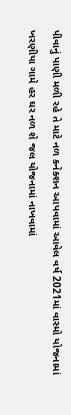પીવાનું પાણી મળી રહે તે માટે નળ કનેક્શન આપવામાં આવેલ વર્ષ 2021માં વાસ્મો યોજનામાં ખરણીયા ગામે હર ઘર નળ શે જલ યોજનામાં નાખવામાં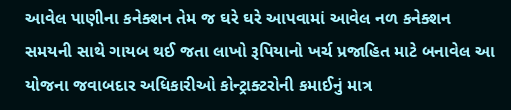આવેલ પાણીના કનેક્શન તેમ જ ઘરે ઘરે આપવામાં આવેલ નળ કનેક્શન સમયની સાથે ગાયબ થઈ જતા લાખો રૂપિયાનો ખર્ચ પ્રજાહિત માટે બનાવેલ આ યોજના જવાબદાર અધિકારીઓ કોન્ટ્રાક્ટરોની કમાઈનું માત્ર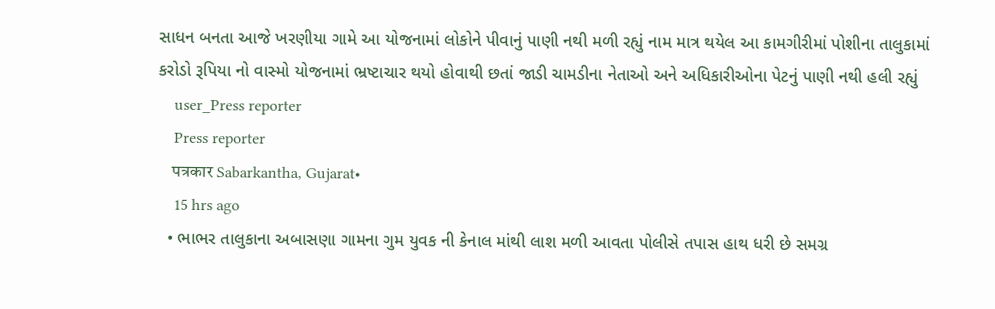સાધન બનતા આજે ખરણીયા ગામે આ યોજનામાં લોકોને પીવાનું પાણી નથી મળી રહ્યું નામ માત્ર થયેલ આ કામગીરીમાં પોશીના તાલુકામાં કરોડો રૂપિયા નો વાસ્મો યોજનામાં ભ્રષ્ટાચાર થયો હોવાથી છતાં જાડી ચામડીના નેતાઓ અને અધિકારીઓના પેટનું પાણી નથી હલી રહ્યું
    user_Press reporter
    Press reporter
    पत्रकार Sabarkantha, Gujarat•
    15 hrs ago
  • ભાભર તાલુકાના અબાસણા ગામના ગુમ યુવક ની કેનાલ માંથી લાશ મળી આવતા પોલીસે તપાસ હાથ ધરી છે સમગ્ર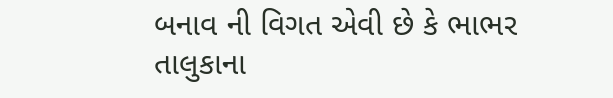બનાવ ની વિગત એવી છે કે ભાભર તાલુકાના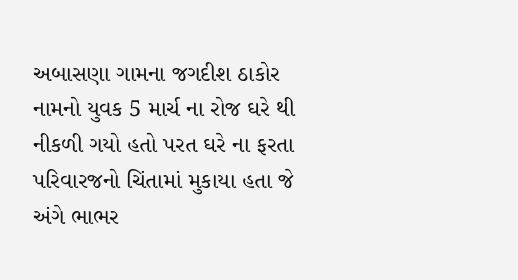અબાસણા ગામના જગદીશ ઠાકોર નામનો યુવક 5 માર્ચ ના રોજ ઘરે થી નીકળી ગયો હતો પરત ઘરે ના ફરતા પરિવારજનો ચિંતામાં મુકાયા હતા જે અંગે ભાભર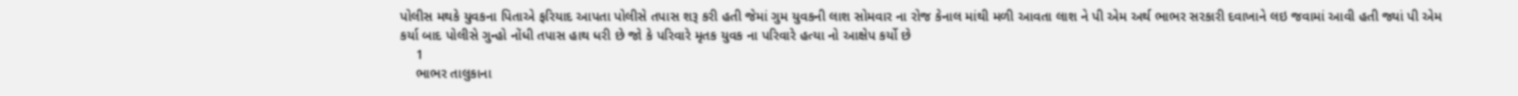પોલીસ મથકે યુવકના પિતાએ ફરિયાદ આપતા પોલીસે તપાસ શરૂ કરી હતી જેમાં ગુમ યુવકની લાશ સોમવાર ના રોજ કેનાલ માંથી મળી આવતા લાશ ને પી એમ અર્થ ભાભર સરકારી દવાખાને લઇ જવામાં આવી હતી જ્યાં પી એમ કર્યા બાદ પોલીસે ગુન્હો નોંધી તપાસ હાથ ધરી છે જો કે પરિવારે મૃતક યુવક ના પરિવારે હત્યા નો આક્ષેપ કર્યો છે
    1
    ભાભર તાલુકાના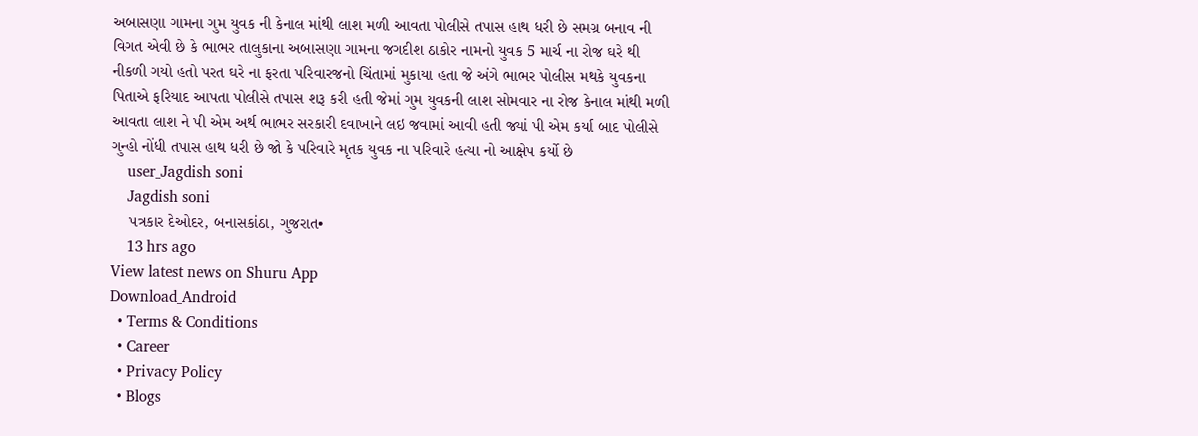અબાસણા ગામના ગુમ યુવક ની કેનાલ માંથી લાશ મળી આવતા પોલીસે તપાસ હાથ ધરી છે સમગ્ર બનાવ ની વિગત એવી છે કે ભાભર તાલુકાના અબાસણા ગામના જગદીશ ઠાકોર નામનો યુવક 5 માર્ચ ના રોજ ઘરે થી નીકળી ગયો હતો પરત ઘરે ના ફરતા પરિવારજનો ચિંતામાં મુકાયા હતા જે અંગે ભાભર પોલીસ મથકે યુવકના પિતાએ ફરિયાદ આપતા પોલીસે તપાસ શરૂ કરી હતી જેમાં ગુમ યુવકની લાશ સોમવાર ના રોજ કેનાલ માંથી મળી આવતા લાશ ને પી એમ અર્થ ભાભર સરકારી દવાખાને લઇ જવામાં આવી હતી જ્યાં પી એમ કર્યા બાદ પોલીસે ગુન્હો નોંધી તપાસ હાથ ધરી છે જો કે પરિવારે મૃતક યુવક ના પરિવારે હત્યા નો આક્ષેપ કર્યો છે
    user_Jagdish soni
    Jagdish soni
    પત્રકાર દેઓદર, બનાસકાંઠા, ગુજરાત•
    13 hrs ago
View latest news on Shuru App
Download_Android
  • Terms & Conditions
  • Career
  • Privacy Policy
  • Blogs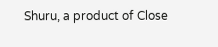Shuru, a product of Close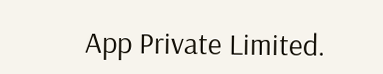App Private Limited.